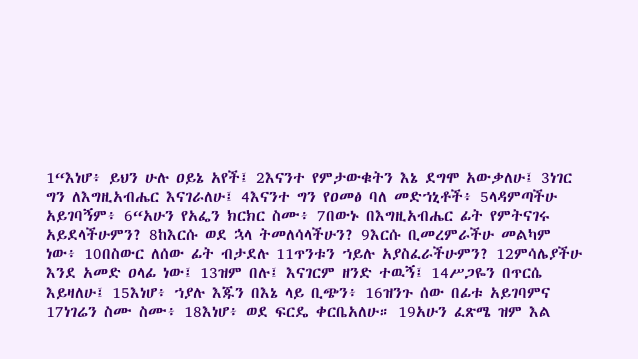1“እነሆ፥ ይህን ሁሉ ዐይኔ አየች፤ 2እናንተ የምታውቁትን እኔ ደግሞ አውቃለሁ፤ 3ነገር ግን ለእግዚአብሔር እናገራለሁ፤ 4እናንተ ግን የዐመፅ ባለ መድኀኒቶች፥ 5ላዳምጣችሁ አይገባኝም፥ 6“አሁን የአፌን ክርክር ስሙ፥ 7በውኑ በእግዚአብሔር ፊት የምትናገሩ አይደላችሁምን? 8ከእርሱ ወደ ኋላ ትመለሳላችሁን? 9እርሱ ቢመረምራችሁ መልካም ነው፥ 10በስውር ለሰው ፊት ብታደሉ 11ጥንቱን ኀይሉ አያስፈራችሁምን? 12ምሳሌያችሁ እንደ አመድ ዐላፊ ነው፤ 13ዝም በሉ፤ እናገርም ዘንድ ተዉኝ፤ 14ሥጋዬን በጥርሴ እይዛለሁ፤ 15እነሆ፥ ኀያሉ እጁን በእኔ ላይ ቢጭን፥ 16ዝንጉ ሰው በፊቱ አይገባምና 17ነገሬን ስሙ ስሙ፥ 18እነሆ፥ ወደ ፍርዴ ቀርቤአለሁ። 19አሁን ፈጽሜ ዝም እል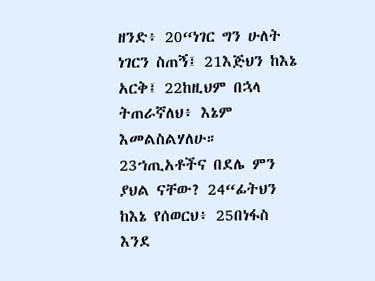ዘንድ፥ 20“ነገር ግን ሁለት ነገርን ስጠኝ፤ 21እጅህን ከእኔ አርቅ፤ 22ከዚህም በኋላ ትጠራኛለህ፥ እኔም እመልስልሃለሁ። 23ኀጢአቶችና በደሌ ምን ያህል ናቸው? 24“ፊትህን ከእኔ የሰወርህ፥ 25በነፋስ እንደ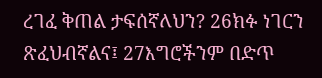ረገፈ ቅጠል ታፍሰኛለህን? 26ክፉ ነገርን ጽፈህብኛልና፤ 27እግሮችንም በድጥ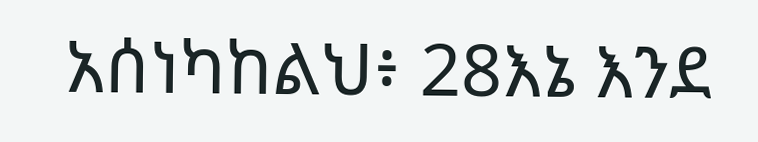አሰነካከልህ፥ 28እኔ እንደ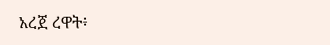አረጀ ረዋት፥